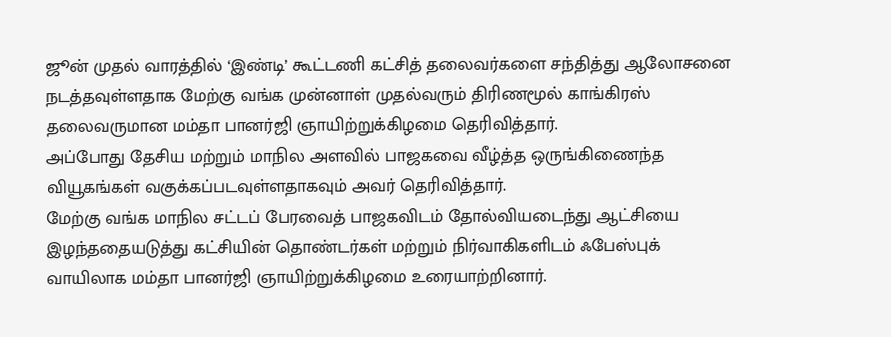ஜூன் முதல் வாரத்தில் ‘இண்டி’ கூட்டணி கட்சித் தலைவர்களை சந்தித்து ஆலோசனை நடத்தவுள்ளதாக மேற்கு வங்க முன்னாள் முதல்வரும் திரிணமூல் காங்கிரஸ் தலைவருமான மம்தா பானர்ஜி ஞாயிற்றுக்கிழமை தெரிவித்தார்.
அப்போது தேசிய மற்றும் மாநில அளவில் பாஜகவை வீழ்த்த ஒருங்கிணைந்த வியூகங்கள் வகுக்கப்படவுள்ளதாகவும் அவர் தெரிவித்தார்.
மேற்கு வங்க மாநில சட்டப் பேரவைத் பாஜகவிடம் தோல்வியடைந்து ஆட்சியை இழந்ததையடுத்து கட்சியின் தொண்டர்கள் மற்றும் நிர்வாகிகளிடம் ஃபேஸ்புக் வாயிலாக மம்தா பானர்ஜி ஞாயிற்றுக்கிழமை உரையாற்றினார்.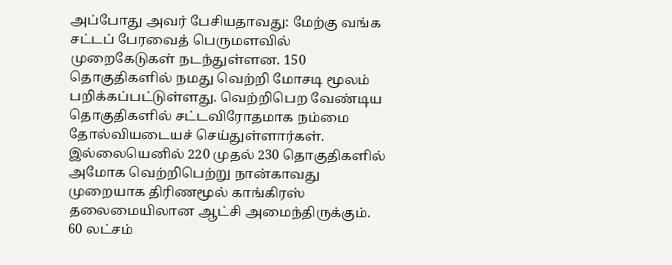அப்போது அவர் பேசியதாவது: மேற்கு வங்க சட்டப் பேரவைத் பெருமளவில் முறைகேடுகள் நடந்துள்ளன. 150 தொகுதிகளில் நமது வெற்றி மோசடி மூலம் பறிக்கப்பட்டுள்ளது. வெற்றிபெற வேண்டிய தொகுதிகளில் சட்டவிரோதமாக நம்மை தோல்வியடையச் செய்துள்ளார்கள். இல்லையெனில் 220 முதல் 230 தொகுதிகளில் அமோக வெற்றிபெற்று நான்காவது முறையாக திரிணமூல் காங்கிரஸ் தலைமையிலான ஆட்சி அமைந்திருக்கும்.
60 லட்சம்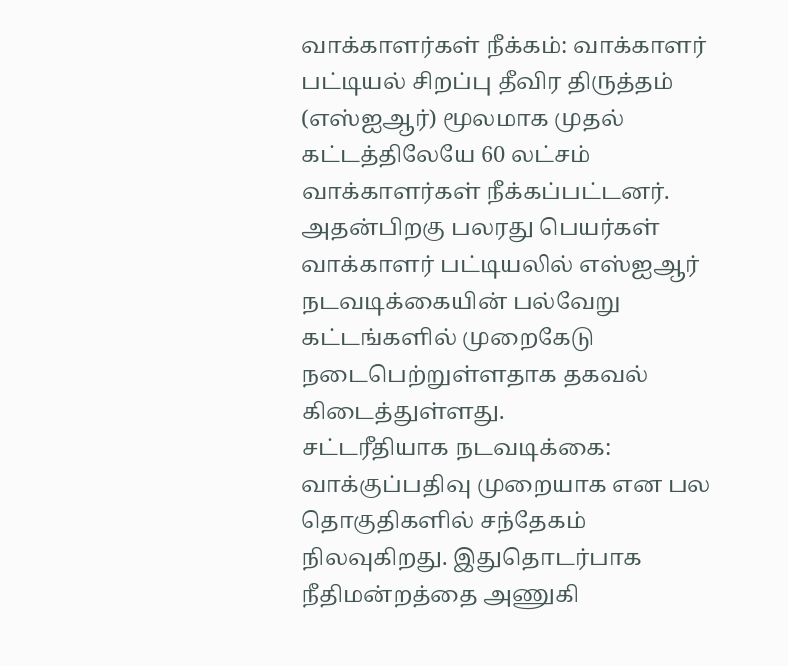வாக்காளர்கள் நீக்கம்: வாக்காளர் பட்டியல் சிறப்பு தீவிர திருத்தம் (எஸ்ஐஆர்) மூலமாக முதல் கட்டத்திலேயே 60 லட்சம் வாக்காளர்கள் நீக்கப்பட்டனர். அதன்பிறகு பலரது பெயர்கள் வாக்காளர் பட்டியலில் எஸ்ஐஆர் நடவடிக்கையின் பல்வேறு கட்டங்களில் முறைகேடு நடைபெற்றுள்ளதாக தகவல் கிடைத்துள்ளது.
சட்டரீதியாக நடவடிக்கை: வாக்குப்பதிவு முறையாக என பல தொகுதிகளில் சந்தேகம் நிலவுகிறது. இதுதொடர்பாக நீதிமன்றத்தை அணுகி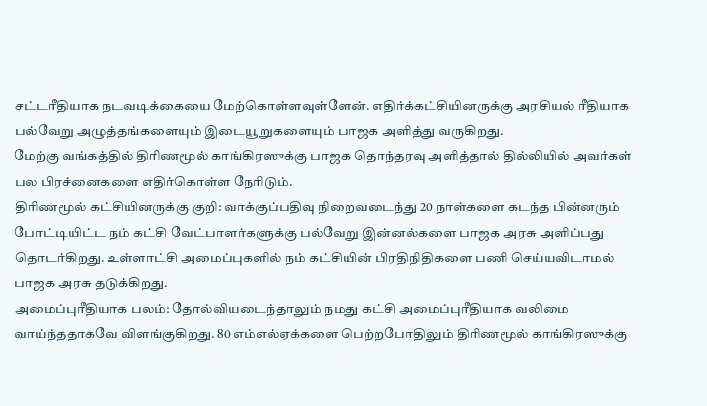சட்டரீதியாக நடவடிக்கையை மேற்கொள்ளவுள்ளேன். எதிர்க்கட்சியினருக்கு அரசியல் ரீதியாக பல்வேறு அழுத்தங்களையும் இடையூறுகளையும் பாஜக அளித்து வருகிறது.
மேற்கு வங்கத்தில் திரிணமூல் காங்கிரஸுக்கு பாஜக தொந்தரவு அளித்தால் தில்லியில் அவர்கள் பல பிரச்னைகளை எதிர்கொள்ள நேரிடும்.
திரிணமூல் கட்சியினருக்கு குறி: வாக்குப்பதிவு நிறைவடைந்து 20 நாள்களை கடந்த பின்னரும் போட்டியிட்ட நம் கட்சி வேட்பாளர்களுக்கு பல்வேறு இன்னல்களை பாஜக அரசு அளிப்பது தொடர்கிறது. உள்ளாட்சி அமைப்புகளில் நம் கட்சியின் பிரதிநிதிகளை பணி செய்யவிடாமல் பாஜக அரசு தடுக்கிறது.
அமைப்புரீதியாக பலம்: தோல்வியடைந்தாலும் நமது கட்சி அமைப்புரீதியாக வலிமை வாய்ந்ததாகவே விளங்குகிறது. 80 எம்எல்ஏக்களை பெற்றபோதிலும் திரிணமூல் காங்கிரஸுக்கு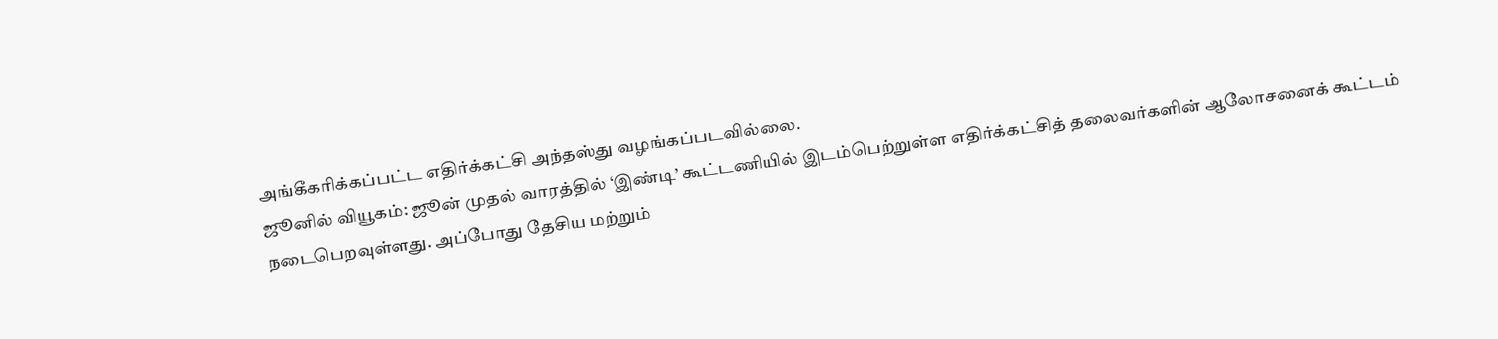அங்கீகரிக்கப்பட்ட எதிர்க்கட்சி அந்தஸ்து வழங்கப்படவில்லை.
ஜூனில் வியூகம்: ஜூன் முதல் வாரத்தில் ‘இண்டி’ கூட்டணியில் இடம்பெற்றுள்ள எதிர்க்கட்சித் தலைவர்களின் ஆலோசனைக் கூட்டம் நடைபெறவுள்ளது. அப்போது தேசிய மற்றும்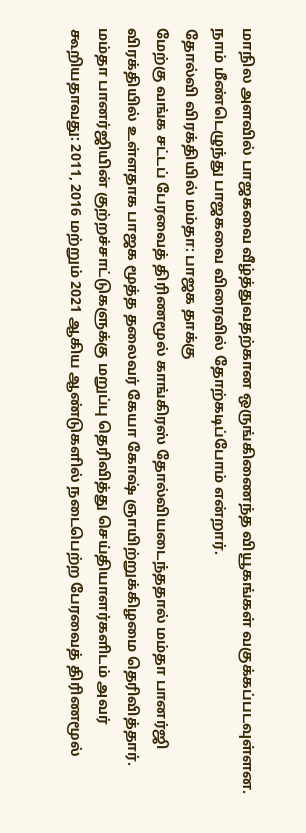மாநில அளவில் பாஜகவை வீழ்த்துவதற்கான ஒருங்கிணைந்த வியூகங்கள் வகுக்கப்படவுள்ளன. நாம் மீண்டெழுந்து பாஜகவை விரைவில் தோற்கடிப்போம் என்றார்.
தோல்வி விரக்தியில் மம்தா: பாஜக தாக்கு
மேற்கு வங்க சட்டப் பேரவைத் திரிணமூல் காங்கிரஸ் தோல்வியடைந்ததால் மம்தா பானர்ஜி விரக்தியில் உள்ளதாக பாஜக மூத்த தலைவர் கேயா கோஷ் ஞாயிற்றுக்கிழமை தெரிவித்தார்.
மம்தா பானர்ஜியின் குற்றச்சாட்டுகளுக்கு மறுப்பு தெரிவித்து செய்தியாளர்களிடம் அவர் கூறியதாவது: 2011, 2016 மற்றும் 2021 ஆகிய ஆண்டுகளில் நடைபெற்ற பேரவைத் திரிணமூல்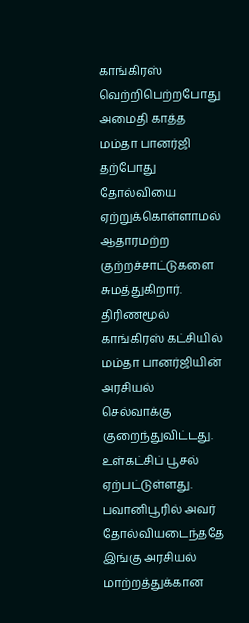காங்கிரஸ் வெற்றிபெற்றபோது அமைதி காத்த மம்தா பானர்ஜி தற்போது தோல்வியை ஏற்றுக்கொள்ளாமல் ஆதாரமற்ற குற்றச்சாட்டுகளை சுமத்துகிறார்.
திரிணமூல் காங்கிரஸ் கட்சியில் மம்தா பானர்ஜியின் அரசியல் செல்வாக்கு குறைந்துவிட்டது. உள்கட்சிப் பூசல் ஏற்பட்டுள்ளது. பவானிபூரில் அவர் தோல்வியடைந்ததே இங்கு அரசியல் மாற்றத்துக்கான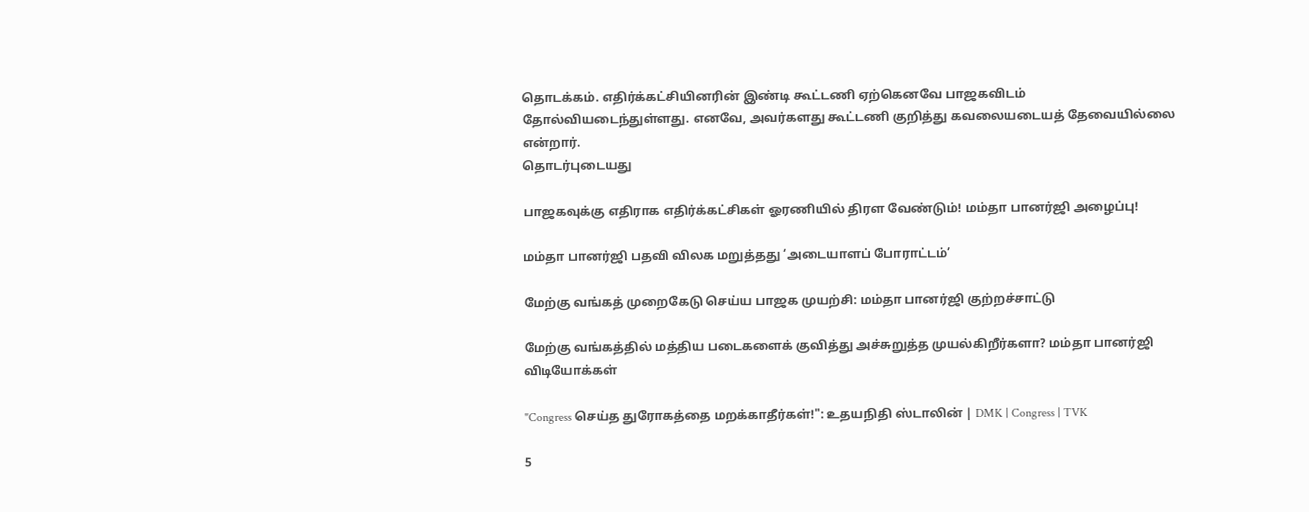தொடக்கம். எதிர்க்கட்சியினரின் இண்டி கூட்டணி ஏற்கெனவே பாஜகவிடம் தோல்வியடைந்துள்ளது. எனவே, அவர்களது கூட்டணி குறித்து கவலையடையத் தேவையில்லை என்றார்.
தொடர்புடையது

பாஜகவுக்கு எதிராக எதிர்க்கட்சிகள் ஓரணியில் திரள வேண்டும்! மம்தா பானர்ஜி அழைப்பு!

மம்தா பானர்ஜி பதவி விலக மறுத்தது ‘அடையாளப் போராட்டம்’

மேற்கு வங்கத் முறைகேடு செய்ய பாஜக முயற்சி: மம்தா பானர்ஜி குற்றச்சாட்டு

மேற்கு வங்கத்தில் மத்திய படைகளைக் குவித்து அச்சுறுத்த முயல்கிறீர்களா? மம்தா பானர்ஜி
விடியோக்கள்

"Congress செய்த துரோகத்தை மறக்காதீர்கள்!": உதயநிதி ஸ்டாலின் | DMK | Congress | TVK

5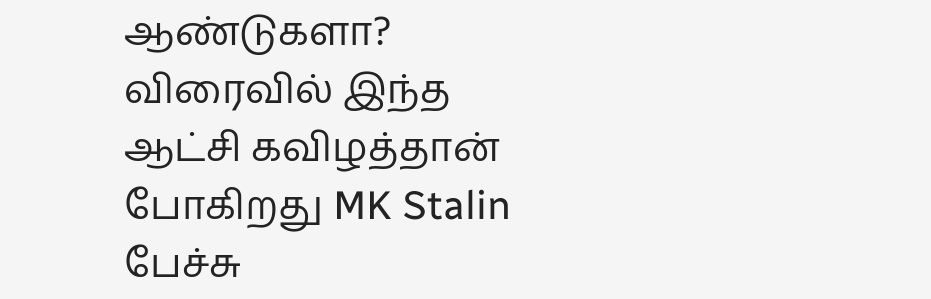ஆண்டுகளா? விரைவில் இந்த ஆட்சி கவிழத்தான் போகிறது MK Stalin பேச்சு